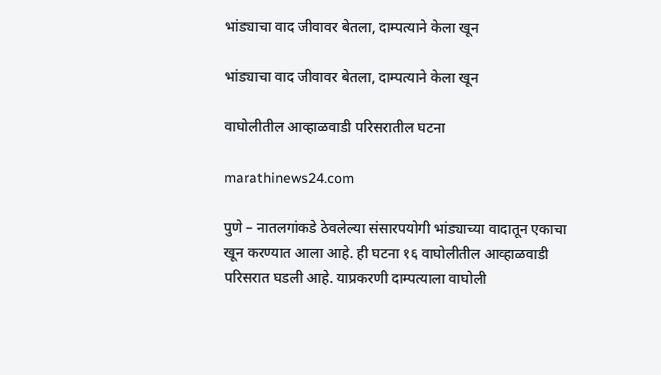भांड्याचा वाद जीवावर बेतला, दाम्पत्याने केला खून

भांड्याचा वाद जीवावर बेतला, दाम्पत्याने केला खून

वाघोलीतील आव्हाळवाडी परिसरातील घटना

marathinews24.com

पुणे – नातलगांकडे ठेवलेल्या संसारपयोगी भांड्याच्या वादातून एकाचा खून करण्यात आला आहे. ही घटना १६ वाघोलीतील आव्हाळवाडी परिसरात घडली आहे. याप्रकरणी दाम्पत्याला वाघोली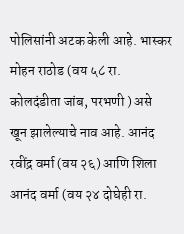पोलिसांनी अटक केली आहे. भास्कर मोहन राठोड (वय ५८ रा. कोलदंडीता जांब, परभणी ) असे खून झालेल्याचे नाव आहे. आनंद रवींद्र वर्मा (वय २६) आणि शिला आनंद वर्मा (वय २४ दोघेही रा.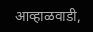आव्हाळवाडी,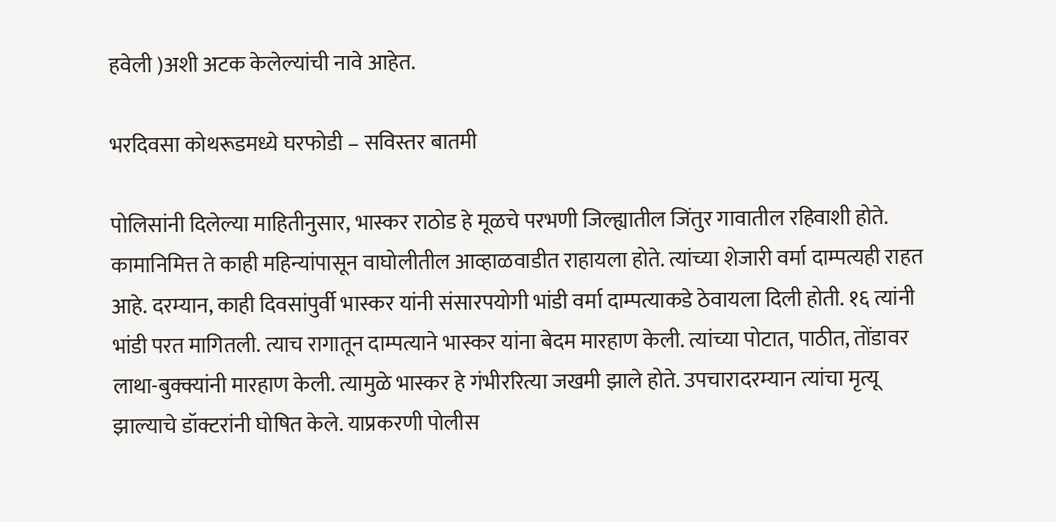हवेली )अशी अटक केलेल्यांची नावे आहेत.

भरदिवसा कोथरूडमध्ये घरफोडी – सविस्तर बातमी

पोलिसांनी दिलेल्या माहितीनुसार, भास्कर राठोड हे मूळचे परभणी जिल्ह्यातील जिंतुर गावातील रहिवाशी होते. कामानिमित्त ते काही महिन्यांपासून वाघोलीतील आव्हाळवाडीत राहायला होते. त्यांच्या शेजारी वर्मा दाम्पत्यही राहत आहे. दरम्यान, काही दिवसांपुर्वी भास्कर यांनी संसारपयोगी भांडी वर्मा दाम्पत्याकडे ठेवायला दिली होती. १६ त्यांनी भांडी परत मागितली. त्याच रागातून दाम्पत्याने भास्कर यांना बेदम मारहाण केली. त्यांच्या पोटात, पाठीत, तोंडावर लाथा-बुक्क्यांनी मारहाण केली. त्यामुळे भास्कर हे गंभीररित्या जखमी झाले होते. उपचारादरम्यान त्यांचा मृत्यू झाल्याचे डॉक्टरांनी घोषित केले. याप्रकरणी पोलीस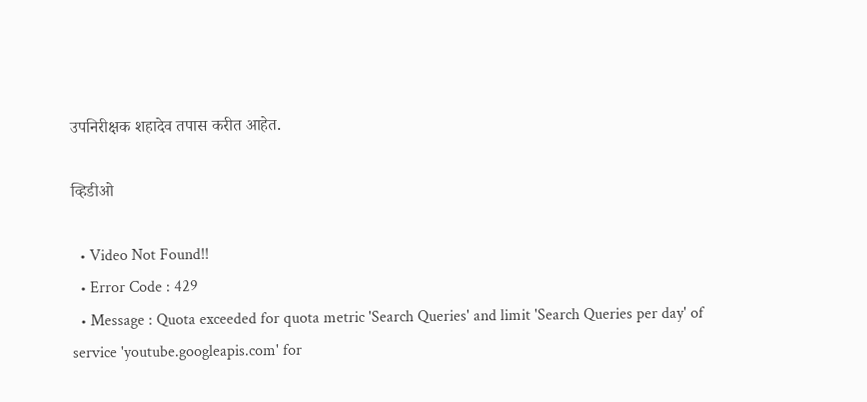उपनिरीक्षक शहादेव तपास करीत आहेत.

व्हिडीओ

  • Video Not Found!!
  • Error Code : 429
  • Message : Quota exceeded for quota metric 'Search Queries' and limit 'Search Queries per day' of service 'youtube.googleapis.com' for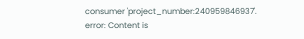consumer 'project_number:240959846937'.
error: Content is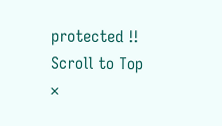protected !!
Scroll to Top
×